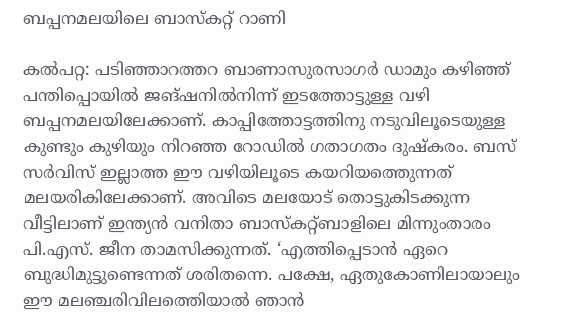ബപ്പനമലയിലെ ബാസ്കറ്റ് റാണി

കല്‍പറ്റ: പടിഞ്ഞാറത്തറ ബാണാസുരസാഗര്‍ ഡാമും കഴിഞ്ഞ് പന്തിപ്പൊയില്‍ ജങ്ഷനില്‍നിന്ന് ഇടത്തോട്ടുള്ള വഴി ബപ്പനമലയിലേക്കാണ്. കാപ്പിത്തോട്ടത്തിനു നടുവിലൂടെയുള്ള കുണ്ടും കുഴിയും നിറഞ്ഞ റോഡില്‍ ഗതാഗതം ദുഷ്കരം. ബസ് സര്‍വിസ് ഇല്ലാത്ത ഈ വഴിയിലൂടെ കയറിയത്തെുന്നത് മലയരികിലേക്കാണ്. അവിടെ മലയോട് തൊട്ടുകിടക്കുന്ന വീട്ടിലാണ് ഇന്ത്യന്‍ വനിതാ ബാസ്കറ്റ്ബാളിലെ മിന്നുംതാരം പി.എസ്. ജീന താമസിക്കുന്നത്. ‘എത്തിപ്പെടാന്‍ ഏറെ ബുദ്ധിമുട്ടുണ്ടെന്നത് ശരിതന്നെ. പക്ഷേ, ഏതുകോണിലായാലും ഈ മലഞ്ചരിവിലത്തെിയാല്‍ ഞാന്‍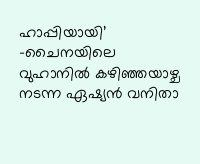ഹാപ്പിയായി’ -ചൈനയിലെ വുഹാനില്‍ കഴിഞ്ഞയാഴ്ച നടന്ന ഏഷ്യന്‍ വനിതാ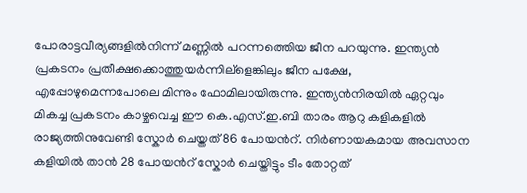പോരാട്ടവീര്യങ്ങളില്‍നിന്ന് മണ്ണില്‍ പറന്നത്തെിയ ജീന പറയുന്നു. ഇന്ത്യന്‍ പ്രകടനം പ്രതീക്ഷക്കൊത്തുയര്‍ന്നില്ളെങ്കിലും ജീന പക്ഷേ, എപ്പോഴുമെന്നപോലെ മിന്നും ഫോമിലായിരുന്നു. ഇന്ത്യന്‍നിരയില്‍ ഏറ്റവും മികച്ച പ്രകടനം കാഴ്ചവെച്ച ഈ കെ.എസ്.ഇ.ബി താരം ആറു കളികളില്‍ രാജ്യത്തിനുവേണ്ടി സ്കോര്‍ ചെയ്തത് 86 പോയന്‍റ്. നിര്‍ണായകമായ അവസാന കളിയില്‍ താന്‍ 28 പോയന്‍റ് സ്കോര്‍ ചെയ്തിട്ടും ടീം തോറ്റത്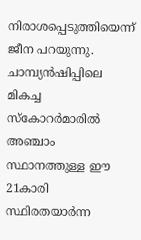നിരാശപ്പെടുത്തിയെന്ന് ജീന പറയുന്നു. ചാമ്പ്യന്‍ഷിപ്പിലെ മികച്ച സ്കോറര്‍മാരില്‍ അഞ്ചാം സ്ഥാനത്തുള്ള ഈ 21കാരി  സ്ഥിരതയാര്‍ന്ന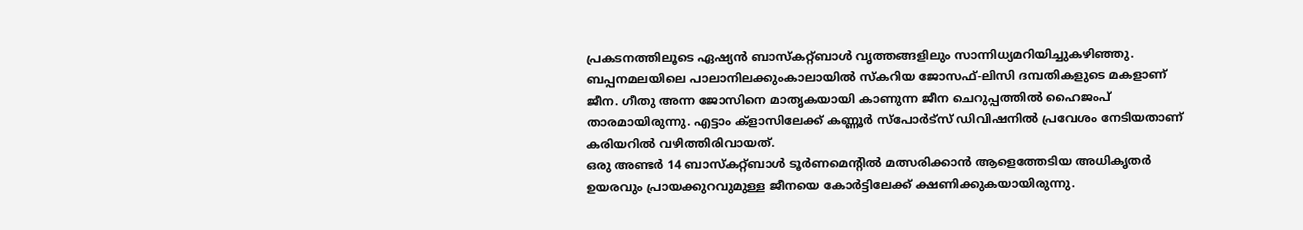പ്രകടനത്തിലൂടെ ഏഷ്യന്‍ ബാസ്കറ്റ്ബാള്‍ വൃത്തങ്ങളിലും സാന്നിധ്യമറിയിച്ചുകഴിഞ്ഞു. ബപ്പനമലയിലെ പാലാനിലക്കുംകാലായില്‍ സ്കറിയ ജോസഫ്-ലിസി ദമ്പതികളുടെ മകളാണ് ജീന. ഗീതു അന്ന ജോസിനെ മാതൃകയായി കാണുന്ന ജീന ചെറുപ്പത്തില്‍ ഹൈജംപ് താരമായിരുന്നു. എട്ടാം ക്ളാസിലേക്ക് കണ്ണൂര്‍ സ്പോര്‍ട്സ് ഡിവിഷനില്‍ പ്രവേശം നേടിയതാണ് കരിയറില്‍ വഴിത്തിരിവായത്.
ഒരു അണ്ടര്‍ 14 ബാസ്കറ്റ്ബാള്‍ ടൂര്‍ണമെന്‍റില്‍ മത്സരിക്കാന്‍ ആളെത്തേടിയ അധികൃതര്‍ ഉയരവും പ്രായക്കുറവുമുള്ള ജീനയെ കോര്‍ട്ടിലേക്ക് ക്ഷണിക്കുകയായിരുന്നു.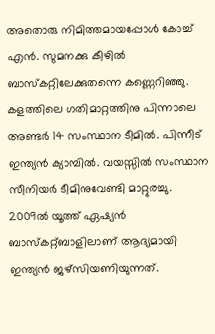അതൊരു നിമിത്തമായപ്പോള്‍ കോച്ച് എന്‍. സുമനക്കു കീഴില്‍ ബാസ്കറ്റിലേക്കുതന്നെ കണ്ണെറിഞ്ഞു. കളത്തിലെ ഗതിമാറ്റത്തിനു പിന്നാലെ അണ്ടര്‍ 14 സംസ്ഥാന ടീമില്‍. പിന്നീട് ഇന്ത്യന്‍ ക്യാമ്പില്‍. വയസ്സില്‍ സംസ്ഥാന സീനിയര്‍ ടീമിനുവേണ്ടി മാറ്റുരച്ചു. 2009ല്‍ യൂത്ത് ഏഷ്യന്‍ ബാസ്കറ്റ്ബാളിലാണ് ആദ്യമായി ഇന്ത്യന്‍ ജഴ്സിയണിയുന്നത്.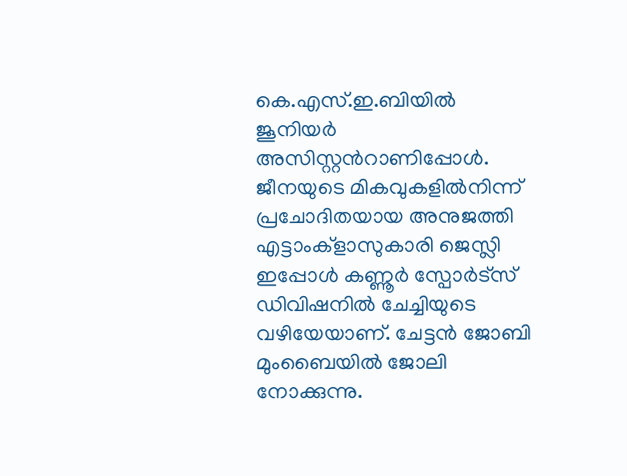കെ.എസ്.ഇ.ബിയില്‍ ജൂനിയര്‍ അസിസ്റ്റന്‍റാണിപ്പോള്‍. ജീനയുടെ മികവുകളില്‍നിന്ന് പ്രചോദിതയായ അനുജത്തി എട്ടാംക്ളാസുകാരി ജെസ്ലി ഇപ്പോള്‍ കണ്ണൂര്‍ സ്പോര്‍ട്സ് ഡിവിഷനില്‍ ചേച്ചിയുടെ വഴിയേയാണ്. ചേട്ടന്‍ ജോബി മുംബൈയില്‍ ജോലി നോക്കുന്നു.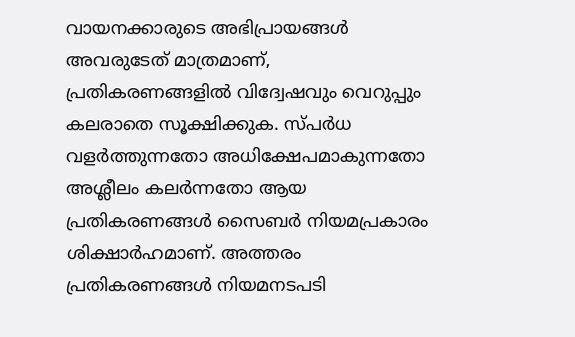വായനക്കാരുടെ അഭിപ്രായങ്ങള്‍ അവരുടേത് മാത്രമാണ്, പ്രതികരണങ്ങളിൽ വിദ്വേഷവും വെറുപ്പും കലരാതെ സൂക്ഷിക്കുക. സ്പർധ വളർത്തുന്നതോ അധിക്ഷേപമാകുന്നതോ അശ്ലീലം കലർന്നതോ ആയ പ്രതികരണങ്ങൾ സൈബർ നിയമപ്രകാരം ശിക്ഷാർഹമാണ്. അത്തരം പ്രതികരണങ്ങൾ നിയമനടപടി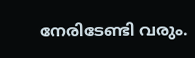നേരിടേണ്ടി വരും.